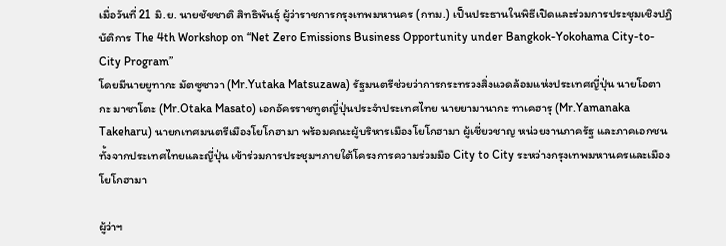เมื่อวันที่ 21 มิ.ย. นายชัชชาติ สิทธิพันธุ์ ผู้ว่าราชการกรุงเทพมหานคร (กทม.) เป็นประธานในพิธีเปิดและร่วมการประชุมเชิงปฏิบัติการ The 4th Workshop on “Net Zero Emissions Business Opportunity under Bangkok-Yokohama City-to-City Program”
โดยมีนายยูทากะ มัตซูซาวา (Mr.Yutaka Matsuzawa) รัฐมนตรีช่วยว่าการกระทรวงสิ่งแวดล้อมแห่งประเทศญี่ปุ่น นายโอตากะ มาซาโตะ (Mr.Otaka Masato) เอกอัครราชทูตญี่ปุ่นประจำประเทศไทย นายยามานากะ ทาเคฮารุ (Mr.Yamanaka Takeharu) นายกเทศมนตรีเมืองโยโกฮามา พร้อมคณะผู้บริหารเมืองโยโกฮามา ผู้เชี่ยวชาญ หน่วยงานภาครัฐ และภาคเอกชน ทั้งจากประเทศไทยและญี่ปุ่น เข้าร่วมการประชุมฯภายใต้โครงการความร่วมมือ City to City ระหว่างกรุงเทพมหานครและเมืองโยโกฮามา

ผู้ว่าฯ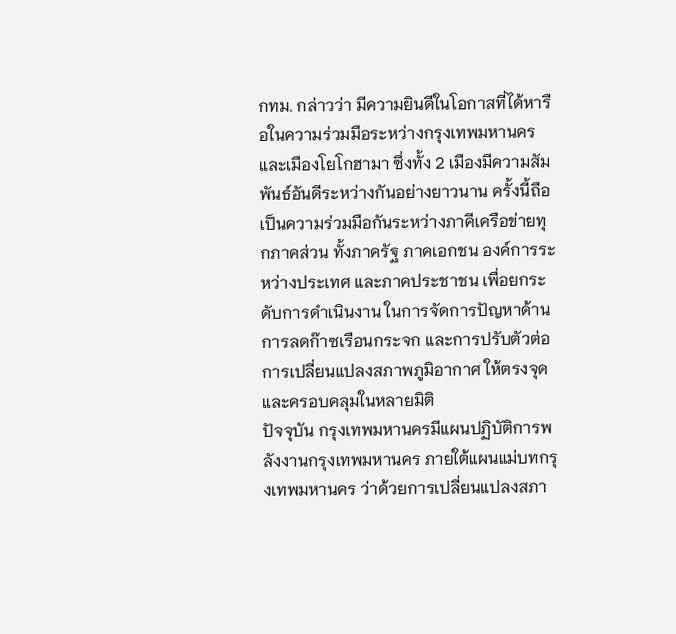กทม. กล่าวว่า มีความยินดีในโอกาสที่ได้หารือในความร่วมมือระหว่างกรุงเทพมหานคร และเมืองโยโกฮามา ซึ่งทั้ง 2 เมืองมีความสัมพันธ์อันดีระหว่างกันอย่างยาวนาน ครั้งนี้ถือเป็นความร่วมมือกันระหว่างภาคีเครือข่ายทุกภาคส่วน ทั้งภาครัฐ ภาคเอกชน องค์การระหว่างประเทศ และภาคประชาชน เพื่อยกระดับการดำเนินงาน ในการจัดการปัญหาด้านการลดก๊าซเรือนกระจก และการปรับตัวต่อการเปลี่ยนแปลงสภาพภูมิอากาศ ให้ตรงจุดและครอบคลุมในหลายมิติ
ปัจจุบัน กรุงเทพมหานครมีแผนปฏิบัติการพลังงานกรุงเทพมหานคร ภายใต้แผนแม่บทกรุงเทพมหานคร ว่าด้วยการเปลี่ยนแปลงสภา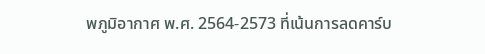พภูมิอากาศ พ.ศ. 2564-2573 ที่เน้นการลดคาร์บ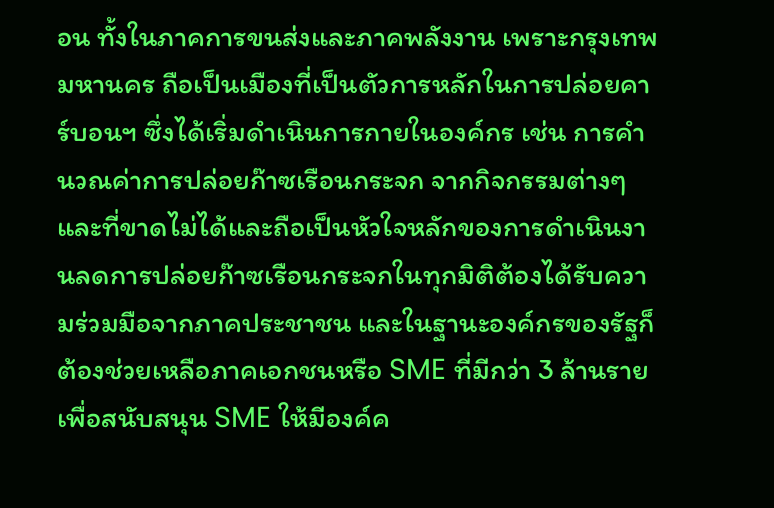อน ทั้งในภาคการขนส่งและภาคพลังงาน เพราะกรุงเทพมหานคร ถือเป็นเมืองที่เป็นตัวการหลักในการปล่อยคาร์บอนฯ ซึ่งได้เริ่มดำเนินการกายในองค์กร เช่น การคำนวณค่าการปล่อยก๊าซเรือนกระจก จากกิจกรรมต่างๆ และที่ขาดไม่ได้และถือเป็นหัวใจหลักของการดำเนินงานลดการปล่อยก๊าซเรือนกระจกในทุกมิติต้องได้รับความร่วมมือจากภาคประชาชน และในฐานะองค์กรของรัฐก็ต้องช่วยเหลือภาคเอกชนหรือ SME ที่มีกว่า 3 ล้านราย เพื่อสนับสนุน SME ให้มีองค์ค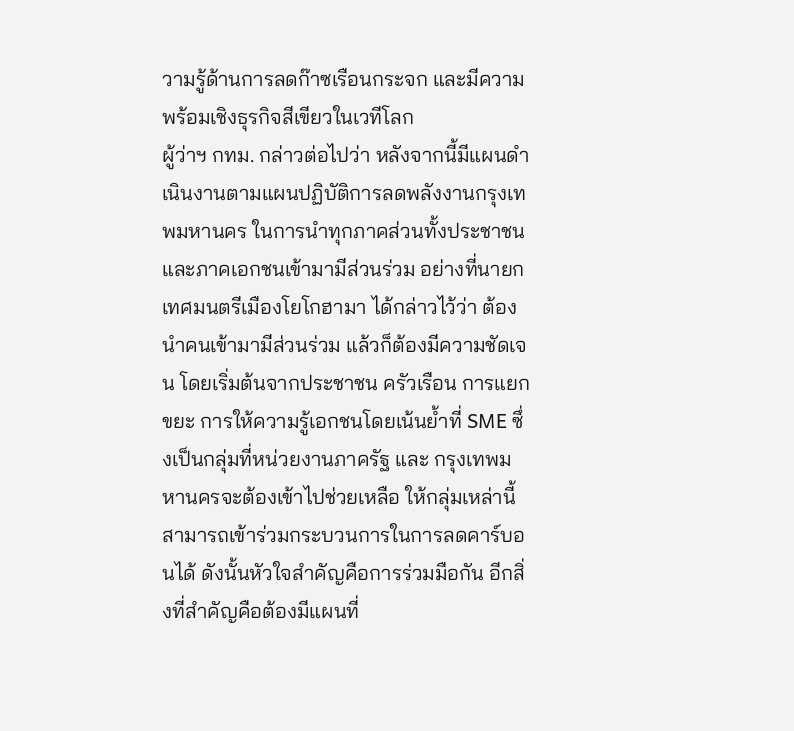วามรู้ด้านการลดก๊าซเรือนกระจก และมีความพร้อมเชิงธุรกิจสีเขียวในเวทีโลก
ผู้ว่าฯ กทม. กล่าวต่อไปว่า หลังจากนี้มีแผนดำเนินงานตามแผนปฏิบัติการลดพลังงานกรุงเทพมหานคร ในการนำทุกภาคส่วนทั้งประชาชนและภาคเอกชนเข้ามามีส่วนร่วม อย่างที่นายกเทศมนตรีเมืองโยโกฮามา ได้กล่าวไว้ว่า ต้องนำคนเข้ามามีส่วนร่วม แล้วก็ต้องมีความชัดเจน โดยเริ่มต้นจากประชาชน ครัวเรือน การแยกขยะ การให้ความรู้เอกชนโดยเน้นย้ำที่ SME ซึ่งเป็นกลุ่มที่หน่วยงานภาครัฐ และ กรุงเทพมหานครจะต้องเข้าไปช่วยเหลือ ให้กลุ่มเหล่านี้สามารถเข้าร่วมกระบวนการในการลดคาร์บอนได้ ดังนั้นหัวใจสำคัญคือการร่วมมือกัน อีกสิ่งที่สำคัญคือต้องมีแผนที่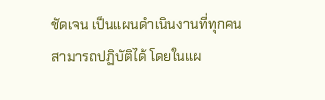ชัดเจน เป็นแผนดำเนินงานที่ทุกคนสามารถปฏิบัติได้ โดยในแผ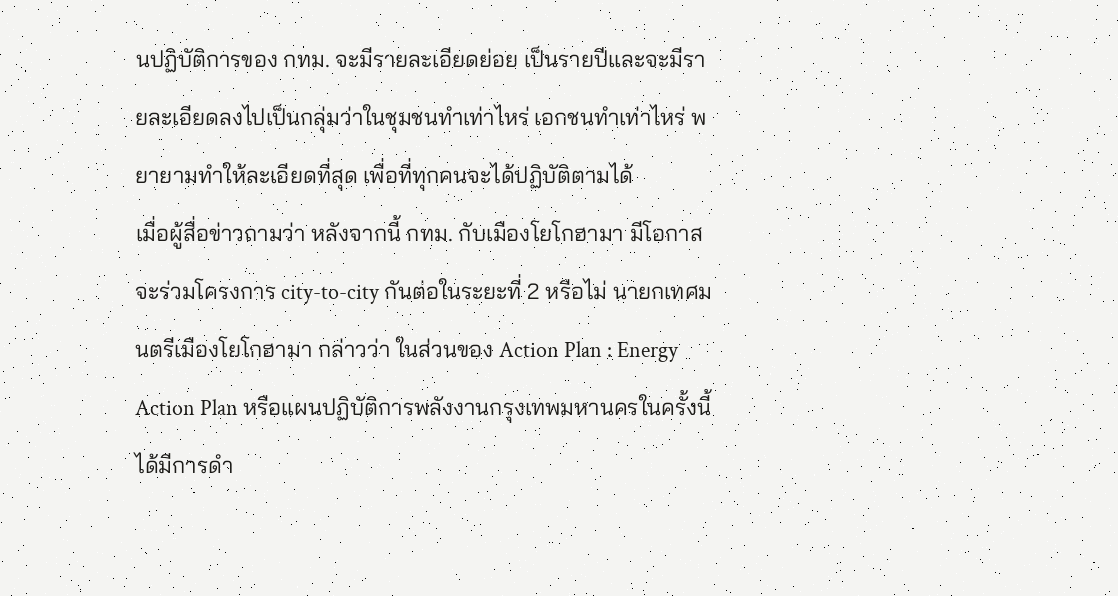นปฏิบัติการของ กทม. จะมีรายละเอียดย่อย เป็นรายปีและจะมีรายละเอียดลงไปเป็นกลุ่มว่าในชุมชนทำเท่าไหร่ เอกชนทำเท่าไหร่ พยายามทำให้ละเอียดที่สุด เพื่อที่ทุกคนจะได้ปฏิบัติตามได้
เมื่อผู้สื่อข่าวถามว่า หลังจากนี้ กทม. กับเมืองโยโกฮามา มีโอกาสจะร่วมโครงการ city-to-city กันต่อในระยะที่ 2 หรือไม่ นายกเทศมนตรีเมืองโยโกฮามา กล่าวว่า ในส่วนของ Action Plan : Energy Action Plan หรือแผนปฏิบัติการพลังงานกรุงเทพมหานครในครั้งนี้ ได้มีการดำ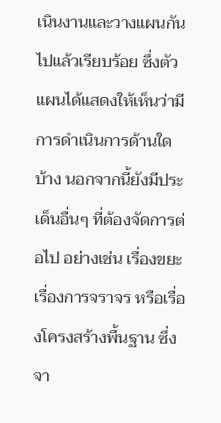เนินงานและวางแผนกันไปแล้วเรียบร้อย ซึ่งตัวแผนได้แสดงให้เห็นว่ามีการดำเนินการด้านใดบ้าง นอกจากนี้ยังมีประเด็นอื่นๆ ที่ต้องจัดการต่อไป อย่างเช่น เรื่องขยะ เรื่องการจราจร หรือเรื่องโครงสร้างพื้นฐาน ซึ่งจา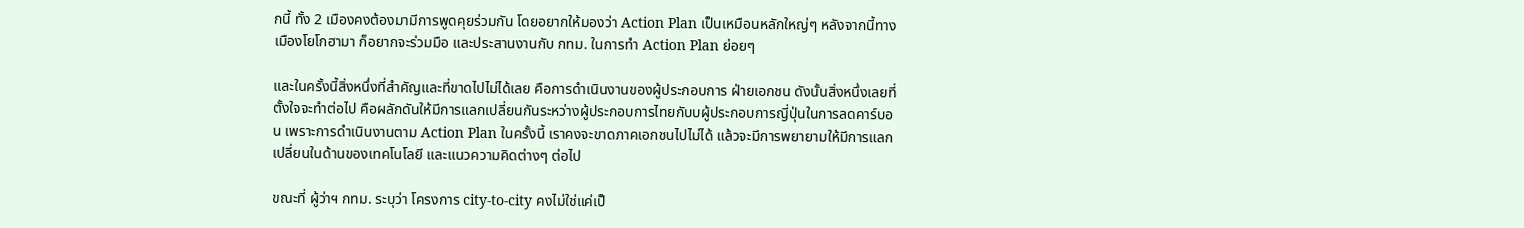กนี้ ทั้ง 2 เมืองคงต้องมามีการพูดคุยร่วมกัน โดยอยากให้มองว่า Action Plan เป็นเหมือนหลักใหญ่ๆ หลังจากนี้ทางเมืองโยโกฮามา ก็อยากจะร่วมมือ และประสานงานกับ กทม. ในการทำ Action Plan ย่อยๆ

และในครั้งนี้สิ่งหนึ่งที่สำคัญและที่ขาดไปไม่ได้เลย คือการดำเนินงานของผู้ประกอบการ ฝ่ายเอกชน ดังนั้นสิ่งหนึ่งเลยที่ตั้งใจจะทำต่อไป คือผลักดันให้มีการแลกเปลี่ยนกันระหว่างผู้ประกอบการไทยกับบผู้ประกอบการญี่ปุ่นในการลดคาร์บอน เพราะการดำเนินงานตาม Action Plan ในครั้งนี้ เราคงจะขาดภาคเอกชนไปไม่ได้ แล้วจะมีการพยายามให้มีการแลกเปลี่ยนในด้านของเทคโนโลยี และแนวความคิดต่างๆ ต่อไป

ขณะที่ ผู้ว่าฯ กทม. ระบุว่า โครงการ city-to-city คงไม่ใช่แค่เป็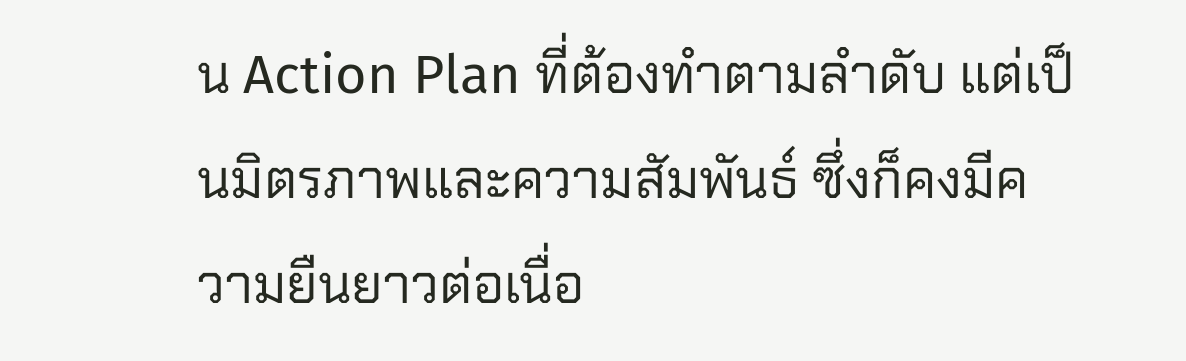น Action Plan ที่ต้องทำตามลำดับ แต่เป็นมิตรภาพและความสัมพันธ์ ซึ่งก็คงมีความยืนยาวต่อเนื่อ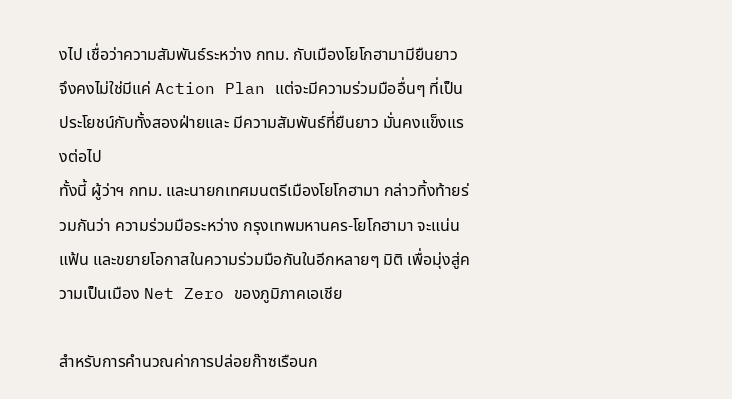งไป เชื่อว่าความสัมพันธ์ระหว่าง กทม. กับเมืองโยโกฮามามียืนยาว จึงคงไม่ใช่มีแค่ Action Plan แต่จะมีความร่วมมืออื่นๆ ที่เป็นประโยชน์กับทั้งสองฝ่ายและ มีความสัมพันธ์ที่ยืนยาว มั่นคงแข็งแรงต่อไป
ทั้งนี้ ผู้ว่าฯ กทม. และนายกเทศมนตรีเมืองโยโกฮามา กล่าวทิ้งท้ายร่วมกันว่า ความร่วมมือระหว่าง กรุงเทพมหานคร-โยโกฮามา จะแน่นแฟ้น และขยายโอกาสในความร่วมมือกันในอีกหลายๆ มิติ เพื่อมุ่งสู่ความเป็นเมือง Net Zero ของภูมิภาคเอเชีย

สำหรับการคำนวณค่าการปล่อยก๊าซเรือนก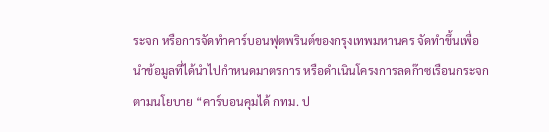ระจก หรือการจัดทำคาร์บอนฟุตพรินต์ของกรุงเทพมหานคร จัดทำขึ้นเพื่อนำข้อมูลที่ได้นำไปกำหนดมาตรการ หรือดำเนินโครงการลดก๊าซเรือนกระจก ตามนโยบาย “คาร์บอนคุมได้ กทม. ป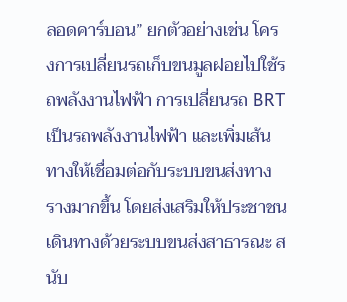ลอดคาร์บอน” ยกตัวอย่างเช่น โครงการเปลี่ยนรถเก็บขนมูลฝอยไปใช้รถพลังงานไฟฟ้า การเปลี่ยนรถ BRT เป็นรถพลังงานไฟฟ้า และเพิ่มเส้นทางให้เชื่อมต่อกับระบบขนส่งทางรางมากขึ้น โดยส่งเสริมให้ประชาชนเดินทางด้วยระบบขนส่งสาธารณะ สนับ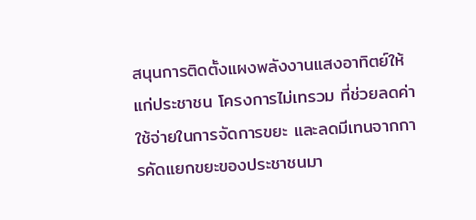สนุนการติดตั้งแผงพลังงานแสงอาทิตย์ให้แก่ประชาชน โครงการไม่เทรวม ที่ช่วยลดค่าใช้จ่ายในการจัดการขยะ และลดมีเทนจากการคัดแยกขยะของประชาชนมา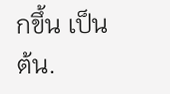กขึ้น เป็นต้น.